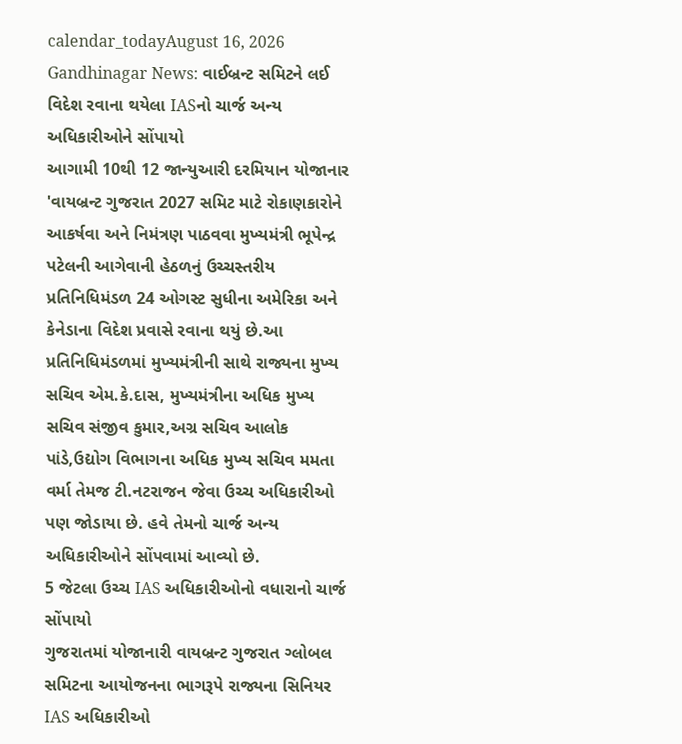calendar_todayAugust 16, 2026
Gandhinagar News: વાઈબ્રન્ટ સમિટને લઈ વિદેશ રવાના થયેલા IASનો ચાર્જ અન્ય અધિકારીઓને સોંપાયો
આગામી 10થી 12 જાન્યુઆરી દરમિયાન યોજાનાર 'વાયબ્રન્ટ ગુજરાત 2027 સમિટ માટે રોકાણકારોને આકર્ષવા અને નિમંત્રણ પાઠવવા મુખ્યમંત્રી ભૂપેન્દ્ર પટેલની આગેવાની હેઠળનું ઉચ્ચસ્તરીય પ્રતિનિધિમંડળ 24 ઓગસ્ટ સુધીના અમેરિકા અને કેનેડાના વિદેશ પ્રવાસે રવાના થયું છે.આ પ્રતિનિધિમંડળમાં મુખ્યમંત્રીની સાથે રાજ્યના મુખ્ય સચિવ એમ.કે.દાસ, મુખ્યમંત્રીના અધિક મુખ્ય સચિવ સંજીવ કુમાર,અગ્ર સચિવ આલોક પાંડે,ઉદ્યોગ વિભાગના અધિક મુખ્ય સચિવ મમતા વર્મા તેમજ ટી.નટરાજન જેવા ઉચ્ચ અધિકારીઓ પણ જોડાયા છે. હવે તેમનો ચાર્જ અન્ય અધિકારીઓને સોંપવામાં આવ્યો છે.
5 જેટલા ઉચ્ચ IAS અધિકારીઓનો વધારાનો ચાર્જ સોંપાયો
ગુજરાતમાં યોજાનારી વાયબ્રન્ટ ગુજરાત ગ્લોબલ સમિટના આયોજનના ભાગરૂપે રાજ્યના સિનિયર IAS અધિકારીઓ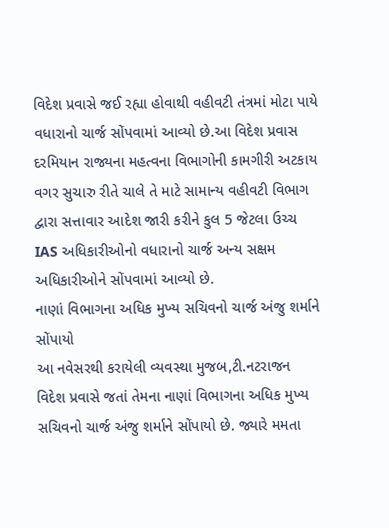વિદેશ પ્રવાસે જઈ રહ્યા હોવાથી વહીવટી તંત્રમાં મોટા પાયે વધારાનો ચાર્જ સોંપવામાં આવ્યો છે.આ વિદેશ પ્રવાસ દરમિયાન રાજ્યના મહત્વના વિભાગોની કામગીરી અટકાય વગર સુચારુ રીતે ચાલે તે માટે સામાન્ય વહીવટી વિભાગ દ્વારા સત્તાવાર આદેશ જારી કરીને કુલ 5 જેટલા ઉચ્ચ IAS અધિકારીઓનો વધારાનો ચાર્જ અન્ય સક્ષમ અધિકારીઓને સોંપવામાં આવ્યો છે.
નાણાં વિભાગના અધિક મુખ્ય સચિવનો ચાર્જ અંજુ શર્માને સોંપાયો
આ નવેસરથી કરાયેલી વ્યવસ્થા મુજબ,ટી.નટરાજન વિદેશ પ્રવાસે જતાં તેમના નાણાં વિભાગના અધિક મુખ્ય સચિવનો ચાર્જ અંજુ શર્માને સોંપાયો છે. જ્યારે મમતા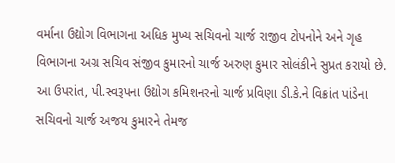વર્માના ઉદ્યોગ વિભાગના અધિક મુખ્ય સચિવનો ચાર્જ રાજીવ ટોપનોને અને ગૃહ વિભાગના અગ્ર સચિવ સંજીવ કુમારનો ચાર્જ અરુણ કુમાર સોલંકીને સુપ્રત કરાયો છે. આ ઉપરાંત, પી.સ્વરૂપના ઉદ્યોગ કમિશનરનો ચાર્જ પ્રવિણા ડી.કે.ને વિક્રાંત પાંડેના સચિવનો ચાર્જ અજય કુમારને તેમજ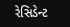રેસિડેન્ટ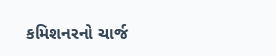કમિશનરનો ચાર્જ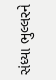સંધ્યા ભુલ્લરને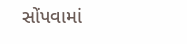સોંપવામાં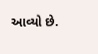આવ્યો છે.